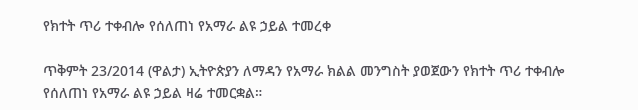የክተት ጥሪ ተቀብሎ የሰለጠነ የአማራ ልዩ ኃይል ተመረቀ

ጥቅምት 23/2014 (ዋልታ) ኢትዮጵያን ለማዳን የአማራ ክልል መንግስት ያወጀውን የክተት ጥሪ ተቀብሎ የሰለጠነ የአማራ ልዩ ኃይል ዛሬ ተመርቋል።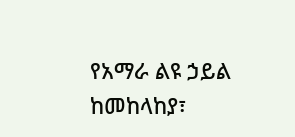የአማራ ልዩ ኃይል ከመከላከያ፣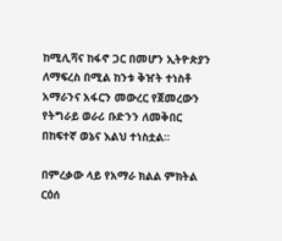ከሚሊሻና ከፋኖ ጋር በመሆን ኢትዮጵያን ለማፍረስ በሚል ከንቱ ቅዠት ተነስቶ አማራንና አፋርን መውረር የጀመረውን የትግራይ ወራሪ ቡድንን ለመቅበር በከፍተኛ ወኔና እልህ ተነስቷል።

በምረቃው ላይ የአማራ ክልል ምክትል ርዕሰ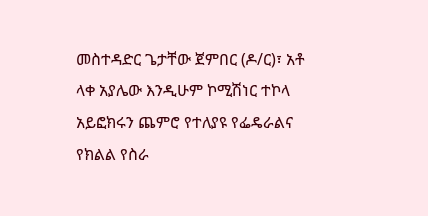መስተዳድር ጌታቸው ጀምበር (ዶ/ር)፣ አቶ ላቀ አያሌው እንዲሁም ኮሚሽነር ተኮላ አይፎክሩን ጨምሮ የተለያዩ የፌዴራልና የክልል የስራ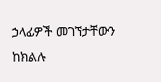ኃላፊዎች መገኘታቸውን ከክልሉ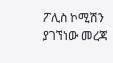ፖሊስ ኮሚሽን ያገኘነው መረጃ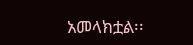አመላክቷል፡፡